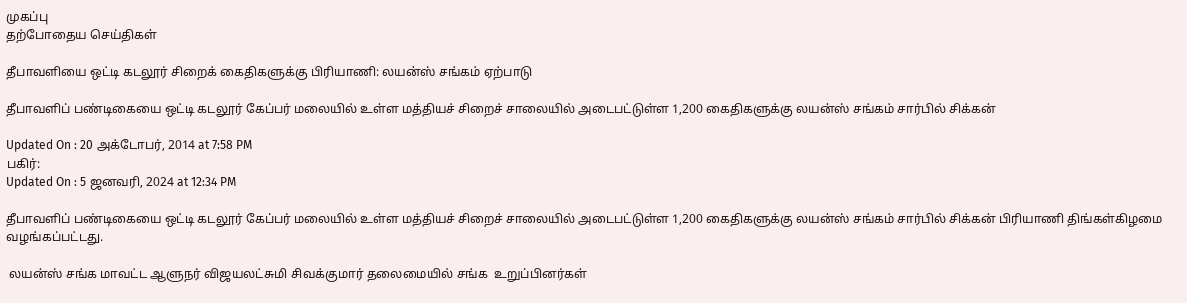முகப்பு
தற்போதைய செய்திகள்

தீபாவளியை ஒட்டி கடலூர் சிறைக் கைதிகளுக்கு பிரியாணி: லயன்ஸ் சங்கம் ஏற்பாடு

தீபாவளிப் பண்டிகையை ஒட்டி கடலூர் கேப்பர் மலையில் உள்ள மத்தியச் சிறைச் சாலையில் அடைபட்டுள்ள 1,200 கைதிகளுக்கு லயன்ஸ் சங்கம் சார்பில் சிக்கன்

Updated On : 20 அக்டோபர், 2014 at 7:58 PM
பகிர்:
Updated On : 5 ஜனவரி, 2024 at 12:34 PM

தீபாவளிப் பண்டிகையை ஒட்டி கடலூர் கேப்பர் மலையில் உள்ள மத்தியச் சிறைச் சாலையில் அடைபட்டுள்ள 1,200 கைதிகளுக்கு லயன்ஸ் சங்கம் சார்பில் சிக்கன் பிரியாணி திங்கள்கிழமை வழங்கப்பட்டது.

 லயன்ஸ் சங்க மாவட்ட ஆளுநர் விஜயலட்சுமி சிவக்குமார் தலைமையில் சங்க  உறுப்பினர்கள்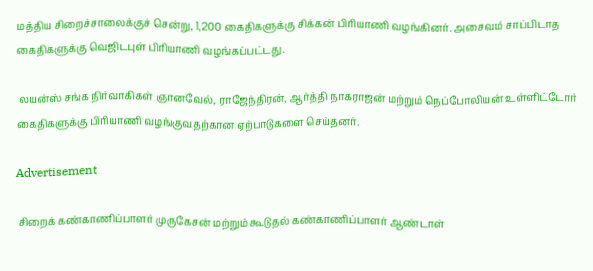மத்திய சிறைச்சாலைக்குச் சென்று, 1,200 கைதிகளுக்கு சிக்கன் பிரியாணி வழங்கினர். அசைவம் சாப்பிடாத கைதிகளுக்கு வெஜிடபுள் பிரியாணி வழங்கப்பட்டது.

 லயன்ஸ் சங்க நிர்வாகிகள் ஞானவேல், ராஜேந்திரன், ஆர்த்தி நாகராஜன் மற்றும் நெப்போலியன் உள்ளிட்டோர் கைதிகளுக்கு பிரியாணி வழங்குவதற்கான ஏற்பாடுகளை செய்தனர்.

Advertisement

 சிறைக் கண்காணிப்பாளர் முருகேசன் மற்றும் கூடுதல் கண்காணிப்பாளர் ஆண்டாள்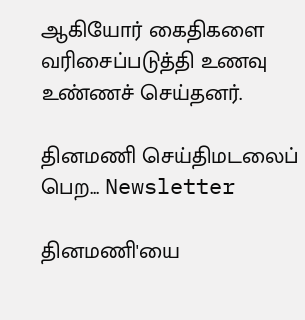ஆகியோர் கைதிகளை வரிசைப்படுத்தி உணவு உண்ணச் செய்தனர்.

தினமணி செய்திமடலைப் பெற... Newsletter

தினமணி'யை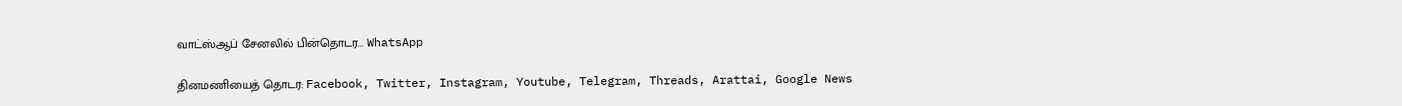வாட்ஸ்ஆப் சேனலில் பின்தொடர... WhatsApp

தினமணியைத் தொடர: Facebook, Twitter, Instagram, Youtube, Telegram, Threads, Arattai, Google News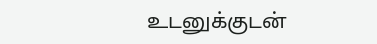உடனுக்குடன்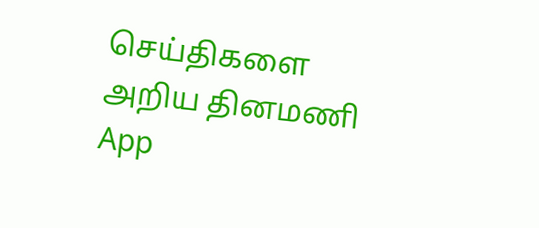செய்திகளை அறிய தினமணி App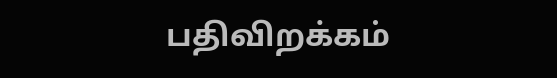பதிவிறக்கம்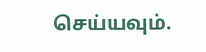செய்யவும்.